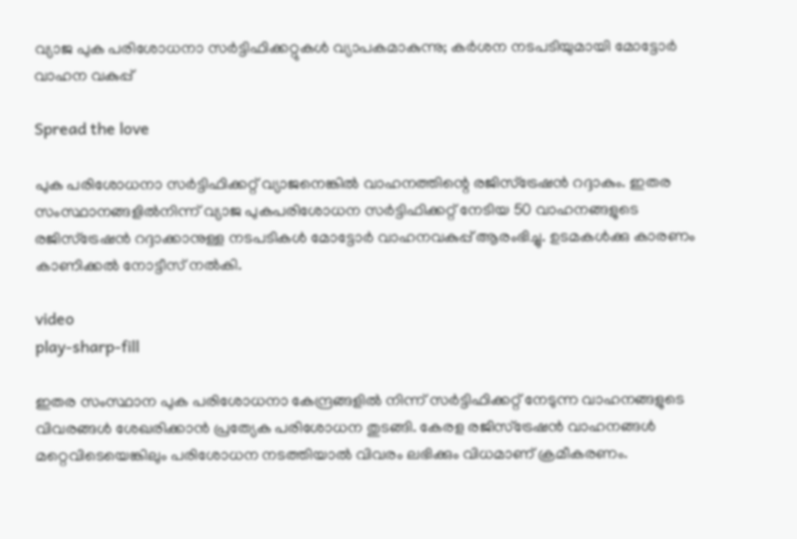വ്യാജ പുക പരിശോധനാ സർട്ടിഫിക്കറ്റുകൾ വ്യാപകമാകുന്നു; കർശന നടപടിയുമായി മോട്ടോർ വാഹന വകുപ്പ്

Spread the love

പുക പരിശോധനാ സര്‍ട്ടിഫിക്കറ്റ് വ്യാജനെങ്കില്‍ വാഹനത്തിന്റെ രജിസ്ട്രേഷന്‍ റദ്ദാകും. ഇതര സംസ്ഥാനങ്ങളില്‍നിന്ന് വ്യാജ പുകപരിശോധന സര്‍ട്ടിഫിക്കറ്റ് നേടിയ 50 വാഹനങ്ങളുടെ രജിസ്ട്രേഷന്‍ റദ്ദാക്കാനുള്ള നടപടികള്‍ മോട്ടോര്‍ വാഹനവകുപ്പ് ആരംഭിച്ചു. ഉടമകള്‍ക്കു കാരണം കാണിക്കല്‍ നോട്ടീസ് നല്‍കി.

video
play-sharp-fill

ഇതര സംസ്ഥാന പുക പരിശോധനാ കേന്ദ്രങ്ങളില്‍ നിന്ന് സര്‍ട്ടിഫിക്കറ്റ് നേടുന്ന വാഹനങ്ങളുടെ വിവരങ്ങള്‍ ശേഖരിക്കാന്‍ പ്രത്യേക പരിശോധന തുടങ്ങി. കേരള രജിസ്ട്രേഷന്‍ വാഹനങ്ങള്‍ മറ്റെവിടെയെങ്കിലും പരിശോധന നടത്തിയാല്‍ വിവരം ലഭിക്കും വിധമാണ് ക്രമീകരണം.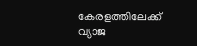കേരളത്തിലേക്ക് വ്യാജ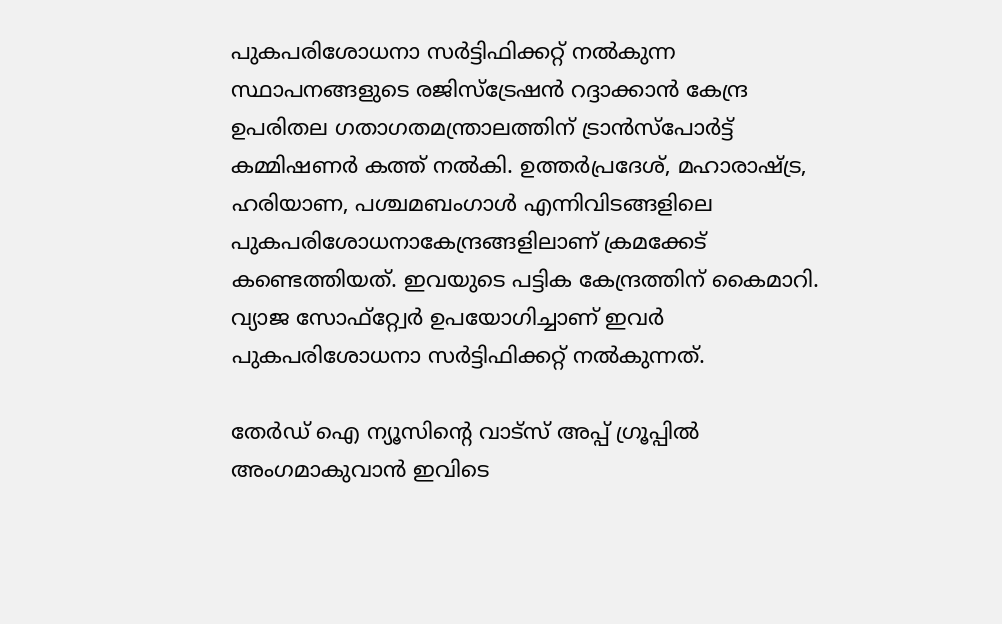പുകപരിശോധനാ സര്‍ട്ടിഫിക്കറ്റ് നല്‍കുന്ന സ്ഥാപനങ്ങളുടെ രജിസ്ട്രേഷന്‍ റദ്ദാക്കാന്‍ കേന്ദ്ര ഉപരിതല ഗതാഗതമന്ത്രാലത്തിന് ട്രാന്‍സ്പോര്‍ട്ട് കമ്മിഷണര്‍ കത്ത് നല്‍കി. ഉത്തര്‍പ്രദേശ്, മഹാരാഷ്ട്ര, ഹരിയാണ, പശ്ചമബംഗാള്‍ എന്നിവിടങ്ങളിലെ പുകപരിശോധനാകേന്ദ്രങ്ങളിലാണ് ക്രമക്കേട് കണ്ടെത്തിയത്. ഇവയുടെ പട്ടിക കേന്ദ്രത്തിന് കൈമാറി. വ്യാജ സോഫ്റ്റ്വേര്‍ ഉപയോഗിച്ചാണ് ഇവര്‍ പുകപരിശോധനാ സര്‍ട്ടിഫിക്കറ്റ് നല്‍കുന്നത്.

തേർഡ് ഐ ന്യൂസിന്റെ വാട്സ് അപ്പ് ഗ്രൂപ്പിൽ അംഗമാകുവാൻ ഇവിടെ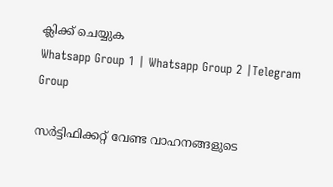ക്ലിക്ക് ചെയ്യുക
Whatsapp Group 1 | Whatsapp Group 2 |Telegram Group

സര്‍ട്ടിഫിക്കറ്റ് വേണ്ട വാഹനങ്ങളുടെ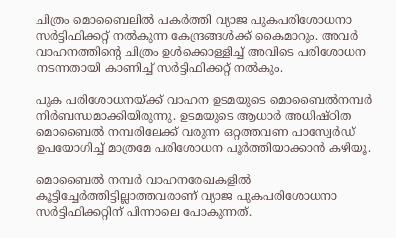ചിത്രം മൊബൈലില്‍ പകര്‍ത്തി വ്യാജ പുകപരിശോധനാ സര്‍ട്ടിഫിക്കറ്റ് നല്‍കുന്ന കേന്ദ്രങ്ങള്‍ക്ക് കൈമാറും. അവര്‍ വാഹനത്തിന്റെ ചിത്രം ഉള്‍ക്കൊള്ളിച്ച് അവിടെ പരിശോധന നടന്നതായി കാണിച്ച് സര്‍ട്ടിഫിക്കറ്റ് നല്‍കും.

പുക പരിശോധനയ്ക്ക് വാഹന ഉടമയുടെ മൊബൈല്‍നമ്പര്‍ നിര്‍ബന്ധമാക്കിയിരുന്നു. ഉടമയുടെ ആധാര്‍ അധിഷ്ഠിത മൊബൈല്‍ നമ്പരിലേക്ക് വരുന്ന ഒറ്റത്തവണ പാസ്വേര്‍ഡ് ഉപയോഗിച്ച് മാത്രമേ പരിശോധന പൂര്‍ത്തിയാക്കാന്‍ കഴിയൂ.

മൊബൈല്‍ നമ്പര്‍ വാഹനരേഖകളില്‍ കൂട്ടിച്ചേര്‍ത്തിട്ടില്ലാത്തവരാണ് വ്യാജ പുകപരിശോധനാ സര്‍ട്ടിഫിക്കറ്റിന് പിന്നാലെ പോകുന്നത്.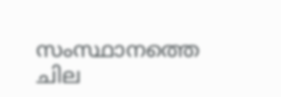സംസ്ഥാനത്തെ ചില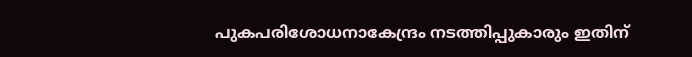പുകപരിശോധനാകേന്ദ്രം നടത്തിപ്പുകാരും ഇതിന്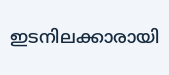ഇടനിലക്കാരായി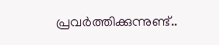പ്രവര്‍ത്തിക്കുന്നുണ്ട്..